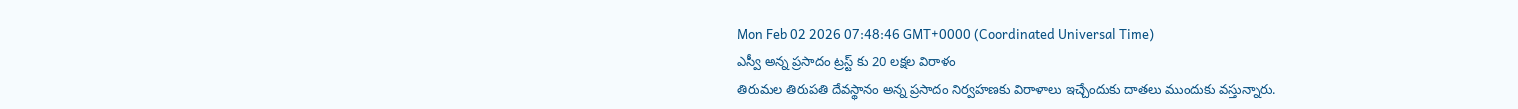Mon Feb 02 2026 07:48:46 GMT+0000 (Coordinated Universal Time)
ఎస్వీ అన్న ప్రసాదం ట్రస్ట్ కు 20 లక్షల విరాళం
తిరుమల తిరుపతి దేవస్థానం అన్న ప్రసాదం నిర్వహణకు విరాళాలు ఇచ్చేందుకు దాతలు ముందుకు వస్తున్నారు.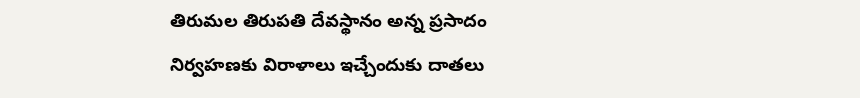తిరుమల తిరుపతి దేవస్థానం అన్న ప్రసాదం నిర్వహణకు విరాళాలు ఇచ్చేందుకు దాతలు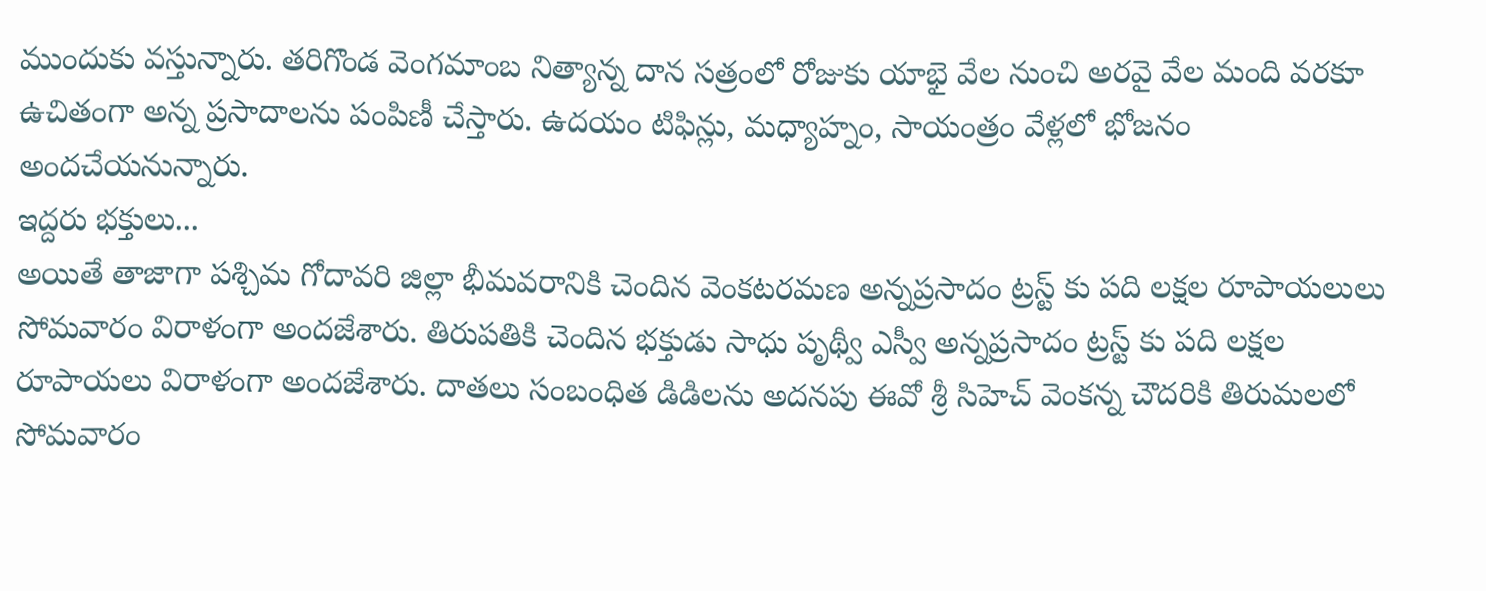ముందుకు వస్తున్నారు. తరిగొండ వెంగమాంబ నిత్యాన్న దాన సత్రంలో రోజుకు యాభై వేల నుంచి అరవై వేల మంది వరకూ ఉచితంగా అన్న ప్రసాదాలను పంపిణీ చేస్తారు. ఉదయం టిఫిన్లు, మధ్యాహ్నం, సాయంత్రం వేళ్లలో భోజనం అందచేయనున్నారు.
ఇద్దరు భక్తులు...
అయితే తాజాగా పశ్చిమ గోదావరి జిల్లా భీమవరానికి చెందిన వెంకటరమణ అన్నప్రసాదం ట్రస్ట్ కు పది లక్షల రూపాయలులు సోమవారం విరాళంగా అందజేశారు. తిరుపతికి చెందిన భక్తుడు సాధు పృథ్వీ ఎస్వీ అన్నప్రసాదం ట్రస్ట్ కు పది లక్షల రూపాయలు విరాళంగా అందజేశారు. దాతలు సంబంధిత డిడిలను అదనపు ఈవో శ్రీ సిహెచ్ వెంకన్న చౌదరికి తిరుమలలో సోమవారం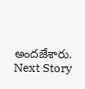అందజేశారు.
Next Story